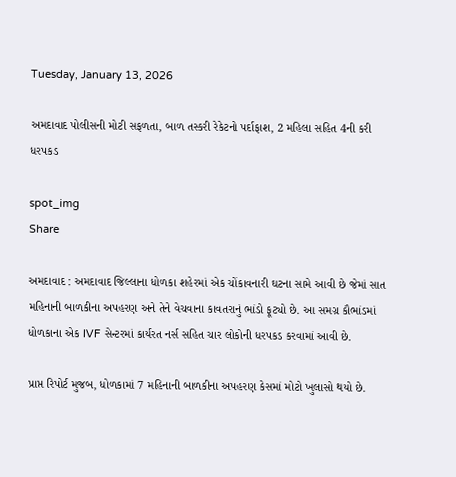Tuesday, January 13, 2026

અમદાવાદ પોલીસની મોટી સફળતા, બાળ તસ્કરી રેકેટનો પર્દાફાશ, 2 મહિલા સહિત 4ની કરી ધરપકડ

spot_img
Share

અમદાવાદ : અમદાવાદ જિલ્લાના ધોળકા શહેરમાં એક ચોંકાવનારી ઘટના સામે આવી છે જેમાં સાત મહિનાની બાળકીના અપહરણ અને તેને વેચવાના કાવતરાનું ભાંડો ફૂટ્યો છે. આ સમગ્ર કૌભાંડમાં ધોળકાના એક IVF સેન્ટરમાં કાર્યરત નર્સ સહિત ચાર લોકોની ધરપકડ કરવામાં આવી છે.

પ્રાપ્ત રિપોર્ટ મુજબ, ધોળકામાં 7 મહિનાની બાળકીના અપહરણ કેસમાં મોટો ખુલાસો થયો છે.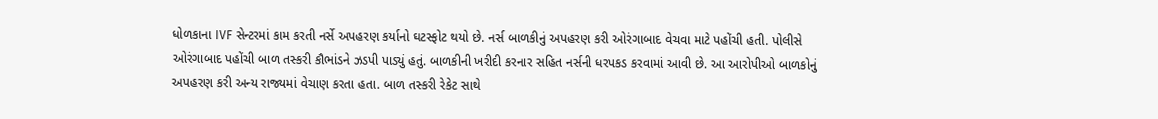ધોળકાના IVF સેન્ટરમાં કામ કરતી નર્સે અપહરણ કર્યાનો ઘટસ્ફોટ થયો છે. નર્સ બાળકીનું અપહરણ કરી ઓરંગાબાદ વેચવા માટે પહોંચી હતી. પોલીસે ઓરંગાબાદ પહોંચી બાળ તસ્કરી કૌભાંડને ઝડપી પાડ્યું હતું. બાળકીની ખરીદી કરનાર સહિત નર્સની ધરપકડ કરવામાં આવી છે. આ આરોપીઓ બાળકોનું અપહરણ કરી અન્ય રાજ્યમાં વેચાણ કરતા હતા. બાળ તસ્કરી રેકેટ સાથે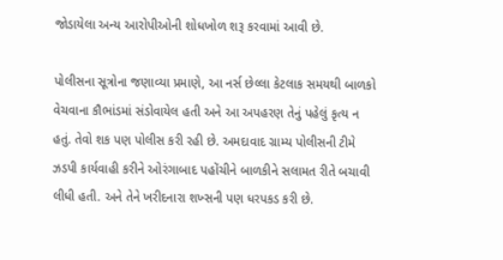જોડાયેલા અન્ય આરોપીઓની શોધખોળ શરૂ કરવામાં આવી છે.

પોલીસના સૂત્રોના જણાવ્યા પ્રમાણે, આ નર્સ છેલ્લા કેટલાક સમયથી બાળકો વેચવાના કૌભાંડમાં સંડોવાયેલ હતી અને આ અપહરણ તેનું પહેલું કૃત્ય ન હતું. તેવો શક પણ પોલીસ કરી રહી છે. અમદાવાદ ગ્રામ્ય પોલીસની ટીમે ઝડપી કાર્યવાહી કરીને ઓરંગાબાદ પહોંચીને બાળકીને સલામત રીતે બચાવી લીધી હતી. અને તેને ખરીદનારા શખ્સની પણ ધરપકડ કરી છે.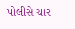પોલીસે ચાર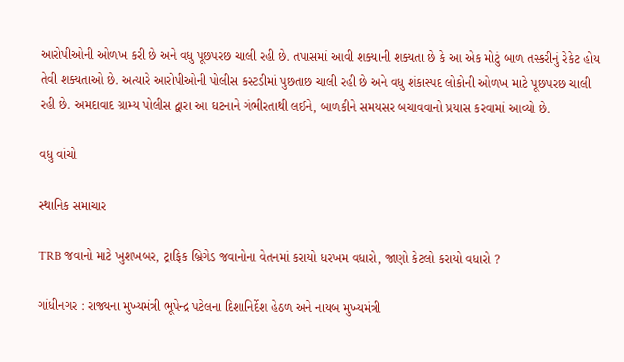આરોપીઓની ઓળખ કરી છે અને વધુ પૂછપરછ ચાલી રહી છે. તપાસમાં આવી શક્યાની શક્યતા છે કે આ એક મોટું બાળ તસ્કરીનું રેકેટ હોય તેવી શક્યતાઓ છે. અત્યારે આરોપીઓની પોલીસ કસ્ટડીમાં પુછતાછ ચાલી રહી છે અને વધુ શંકાસ્પદ લોકોની ઓળખ માટે પૂછપરછ ચાલી રહી છે. અમદાવાદ ગ્રામ્ય પોલીસ દ્વારા આ ઘટનાને ગંભીરતાથી લઈને, બાળકીને સમયસર બચાવવાનો પ્રયાસ કરવામાં આવ્યો છે.

વધુ વાંચો

સ્થાનિક સમાચાર

TRB જવાનો માટે ખુશખબર, ટ્રાફિક બ્રિગેડ જવાનોના વેતનમાં કરાયો ધરખમ વધારો, જાણો કેટલો કરાયો વધારો ?

ગાંધીનગર : રાજ્યના મુખ્યમંત્રી ભૂપેન્દ્ર પટેલના દિશાનિર્દેશ હેઠળ અને નાયબ મુખ્યમંત્રી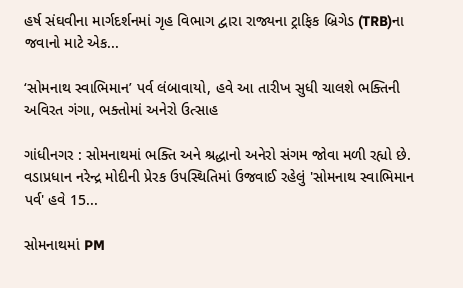હર્ષ સંઘવીના માર્ગદર્શનમાં ગૃહ વિભાગ દ્વારા રાજ્યના ટ્રાફિક બ્રિગેડ (TRB)ના જવાનો માટે એક...

‘સોમનાથ સ્વાભિમાન’ પર્વ લંબાવાયો, હવે આ તારીખ સુધી ચાલશે ભક્તિની અવિરત ગંગા, ભક્તોમાં અનેરો ઉત્સાહ

ગાંધીનગર : સોમનાથમાં ભક્તિ અને શ્રદ્ધાનો અનેરો સંગમ જોવા મળી રહ્યો છે. વડાપ્રધાન નરેન્દ્ર મોદીની પ્રેરક ઉપસ્થિતિમાં ઉજવાઈ રહેલું 'સોમનાથ સ્વાભિમાન પર્વ' હવે 15...

સોમનાથમાં PM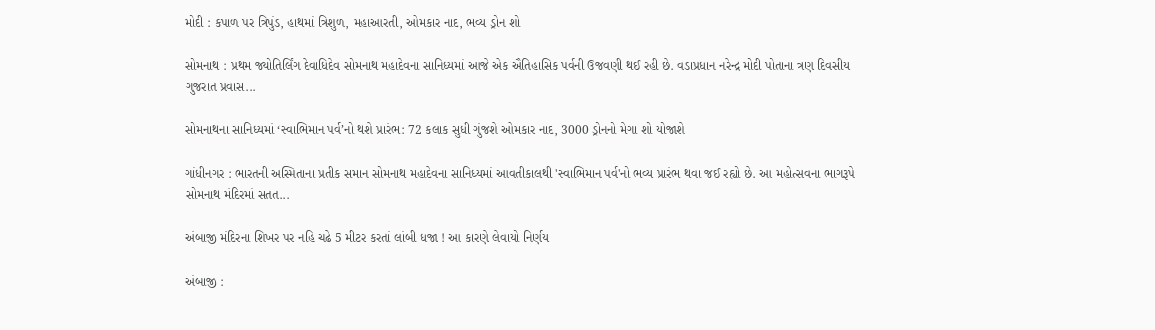મોદી : કપાળ પર ત્રિપુંડ, હાથમાં ત્રિશુળ, મહાઆરતી, ઓમકાર નાદ, ભવ્ય ડ્રોન શો

સોમનાથ : પ્રથમ જ્યોતિર્લિંગ દેવાધિદેવ સોમનાથ મહાદેવના સાનિધ્યમાં આજે એક ઐતિહાસિક પર્વની ઉજવણી થઈ રહી છે. વડાપ્રધાન નરેન્દ્ર મોદી પોતાના ત્રણ દિવસીય ગુજરાત પ્રવાસ...

સોમનાથના સાનિધ્યમાં ‘સ્વાભિમાન પર્વ’નો થશે પ્રારંભ: 72 કલાક સુધી ગુંજશે ઓમકાર નાદ, 3000 ડ્રોનનો મેગા શો યોજાશે

ગાંધીનગર : ભારતની અસ્મિતાના પ્રતીક સમાન સોમનાથ મહાદેવના સાનિધ્યમાં આવતીકાલથી 'સ્વાભિમાન પર્વ'નો ભવ્ય પ્રારંભ થવા જઈ રહ્યો છે. આ મહોત્સવના ભાગરૂપે સોમનાથ મંદિરમાં સતત...

અંબાજી મંદિરના શિખર પર નહિ ચઢે 5 મીટર કરતાં લાંબી ધજા ! આ કારણે લેવાયો નિર્ણય

અંબાજી :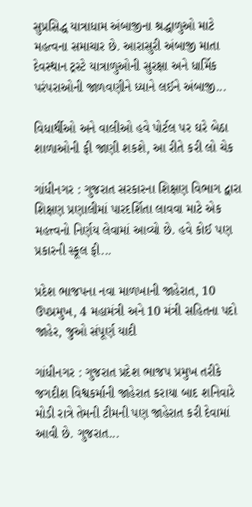સુપ્રસિદ્ધ યાત્રાધામ અંબાજીના શ્રદ્ધાળુઓ માટે મહત્વના સમાચાર છે. આરાસુરી અંબાજી માતા દેવસ્થાન ટ્રસ્ટે યાત્રાળુઓની સુરક્ષા અને ધાર્મિક પરંપરાઓની જાળવણીને ધ્યાને લઈને અંબાજી...

વિધાર્થીઓ અને વાલીઓ હવે પોર્ટલ પર ઘરે બેઠા શાળાઓની ફી જાણી શકશે, આ રીતે કરી લો ચેક

ગાંધીનગર : ગુજરાત સરકારના શિક્ષણ વિભાગ દ્વારા શિક્ષણ પ્રણાલીમાં પારદર્શિતા લાવવા માટે એક મહત્ત્વનો નિર્ણય લેવામાં આવ્યો છે. હવે કોઈ પણ પ્રકારની સ્કૂલ ફી...

પ્રદેશ ભાજપના નવા માળખાની જાહેરાત, 10 ઉપપ્રમુખ, 4 મહામંત્રી અને 10 મંત્રી સહિતના પદો જાહેર, જુઓ સંપૂર્ણ યાદી

ગાંધીનગર : ગુજરાત પ્રદેશ ભાજપ પ્રમુખ તરીકે જગદીશ વિશ્વકર્માની જાહેરાત કરાયા બાદ શનિવારે મોડી રાત્રે તેમની ટીમની પણ જાહેરાત કરી દેવામાં આવી છે. ગુજરાત...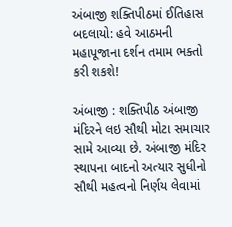અંબાજી શક્તિપીઠમાં ઈતિહાસ બદલાયો: હવે આઠમની મહાપૂજાના દર્શન તમામ ભક્તો કરી શકશે!

અંબાજી : શક્તિપીઠ અંબાજી મંદિરને લઇ સૌથી મોટા સમાચાર સામે આવ્યા છે. અંબાજી મંદિર સ્થાપના બાદનો અત્યાર સુધીનો સૌથી મહત્વનો નિર્ણય લેવામાં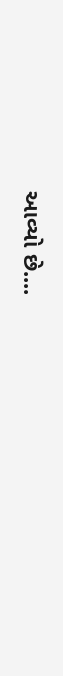આવ્યો છે....